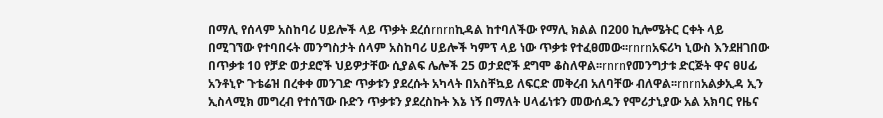በማሊ የሰላም አስከባሪ ሀይሎች ላይ ጥቃት ደረሰrnrnኪዳል ከተባለችው የማሊ ክልል በ200 ኪሎሜትር ርቀት ላይ በሚገኘው የተባበሩት መንግስታት ሰላም አስከባሪ ሀይሎች ካምፕ ላይ ነው ጥቃቱ የተፈፀመው፡፡rnrnአፍሪካ ኒውስ እንደዘገበው በጥቃቱ 10 የቻድ ወታደሮች ህይዎታቸው ሲያልፍ ሌሎች 25 ወታደሮች ደግሞ ቆስለዋል፡፡rnrnየመንግታቱ ድርጅት ዋና ፀሀፊ አንቶኒዮ ጉቴሬዝ በረቀቀ መንገድ ጥቃቱን ያደረሱት አካላት በአስቸኳይ ለፍርድ መቅረብ አለባቸው ብለዋል፡፡rnrnአልቃኢዳ ኢን ኢስላሚክ መግረብ የተሰኘው ቡድን ጥቃቱን ያደረስኩት እኔ ነኝ በማለት ሀላፊነቱን መውሰዱን የሞሪታኒያው አል አክባር የዜና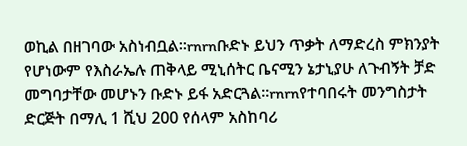ወኪል በዘገባው አስነብቧል፡፡rnrnቡድኑ ይህን ጥቃት ለማድረስ ምክንያት የሆነውም የእስራኤሉ ጠቅላይ ሚኒሰትር ቤናሚን ኔታኒያሁ ለጉብኝት ቻድ መግባታቸው መሆኑን ቡድኑ ይፋ አድርጓል፡፡rnrnየተባበሩት መንግስታት ድርጅት በማሊ 1 ሺህ 200 የሰላም አስከባሪ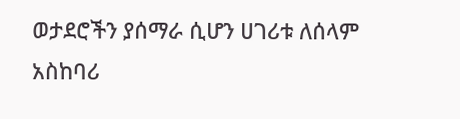ወታደሮችን ያሰማራ ሲሆን ሀገሪቱ ለሰላም አስከባሪ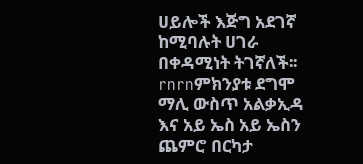ሀይሎች እጅግ አደገኛ ከሚባሉት ሀገራ በቀዳሚነት ትገኛለች፡፡rnrnምክንያቱ ደግሞ ማሊ ውስጥ አልቃኢዳ እና አይ ኤስ አይ ኤስን ጨምሮ በርካታ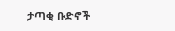ታጣቂ ቡድኖች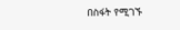በስፋት የሚገኙ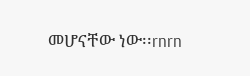መሆናቸው ነው፡፡rnrn